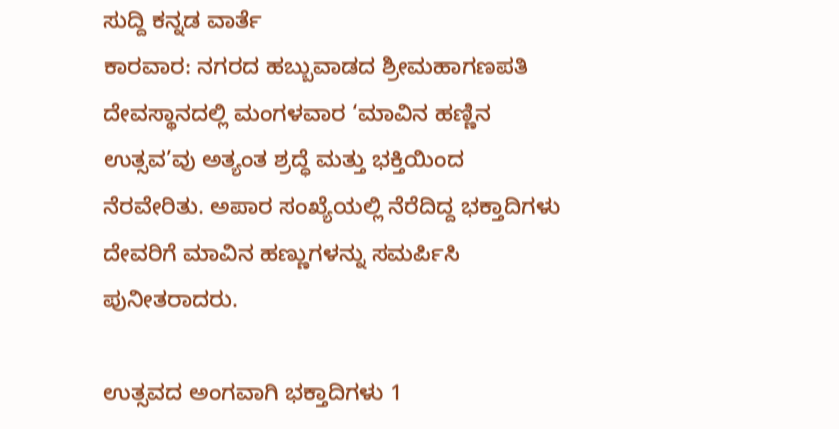ಸುದ್ದಿ ಕನ್ನಡ ವಾರ್ತೆ
ಕಾರವಾರ: ನಗರದ ಹಬ್ಬುವಾಡದ ಶ್ರೀಮಹಾಗಣಪತಿ ದೇವಸ್ಥಾನದಲ್ಲಿ ಮಂಗಳವಾರ ‘ಮಾವಿನ ಹಣ್ಣಿನ ಉತ್ಸವ’ವು ಅತ್ಯಂತ ಶ್ರದ್ಧೆ ಮತ್ತು ಭಕ್ತಿಯಿಂದ ನೆರವೇರಿತು. ಅಪಾರ ಸಂಖ್ಯೆಯಲ್ಲಿ ನೆರೆದಿದ್ದ ಭಕ್ತಾದಿಗಳು ದೇವರಿಗೆ ಮಾವಿನ ಹಣ್ಣುಗಳನ್ನು ಸಮರ್ಪಿಸಿ ಪುನೀತರಾದರು.

ಉತ್ಸವದ ಅಂಗವಾಗಿ ಭಕ್ತಾದಿಗಳು 1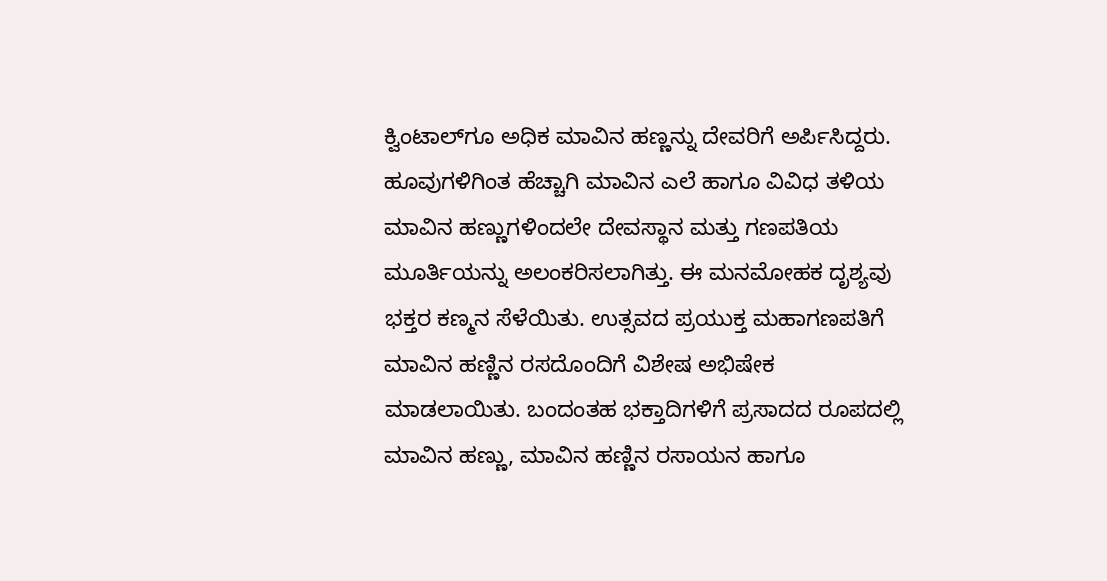ಕ್ವಿಂಟಾಲ್‌ಗೂ ಅಧಿಕ ಮಾವಿನ ಹಣ್ಣನ್ನು ದೇವರಿಗೆ ಅರ್ಪಿಸಿದ್ದರು. ಹೂವುಗಳಿಗಿಂತ ಹೆಚ್ಚಾಗಿ ಮಾವಿನ ಎಲೆ ಹಾಗೂ ವಿವಿಧ ತಳಿಯ ಮಾವಿನ ಹಣ್ಣುಗಳಿಂದಲೇ ದೇವಸ್ಥಾನ ಮತ್ತು ಗಣಪತಿಯ ಮೂರ್ತಿಯನ್ನು ಅಲಂಕರಿಸಲಾಗಿತ್ತು. ಈ ಮನಮೋಹಕ ದೃಶ್ಯವು ಭಕ್ತರ ಕಣ್ಮನ ಸೆಳೆಯಿತು. ಉತ್ಸವದ ಪ್ರಯುಕ್ತ ಮಹಾಗಣಪತಿಗೆ ಮಾವಿನ ಹಣ್ಣಿನ ರಸದೊಂದಿಗೆ ವಿಶೇಷ ಅಭಿಷೇಕ ಮಾಡಲಾಯಿತು. ಬಂದಂತಹ ಭಕ್ತಾದಿಗಳಿಗೆ ಪ್ರಸಾದದ ರೂಪದಲ್ಲಿ ಮಾವಿನ ಹಣ್ಣು, ಮಾವಿನ ಹಣ್ಣಿನ ರಸಾಯನ ಹಾಗೂ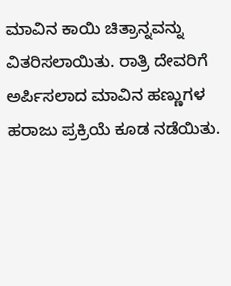ಮಾವಿನ ಕಾಯಿ ಚಿತ್ರಾನ್ನವನ್ನು ವಿತರಿಸಲಾಯಿತು. ರಾತ್ರಿ ದೇವರಿಗೆ ಅರ್ಪಿಸಲಾದ ಮಾವಿನ ಹಣ್ಣುಗಳ ಹರಾಜು ಪ್ರಕ್ರಿಯೆ ಕೂಡ ನಡೆಯಿತು.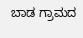ಬಾಡ ಗ್ರಾಮದ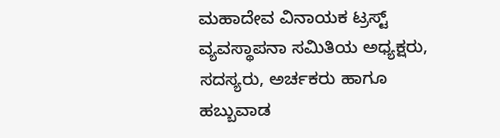ಮಹಾದೇವ ವಿನಾಯಕ ಟ್ರಸ್ಟ್ ವ್ಯವಸ್ಥಾಪನಾ ಸಮಿತಿಯ ಅಧ್ಯಕ್ಷರು, ಸದಸ್ಯರು, ಅರ್ಚಕರು ಹಾಗೂ ಹಬ್ಬುವಾಡ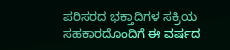ಪರಿಸರದ ಭಕ್ತಾದಿಗಳ ಸಕ್ರಿಯ ಸಹಕಾರದೊಂದಿಗೆ ಈ ವರ್ಷದ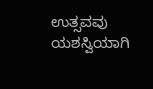ಉತ್ಸವವು ಯಶಸ್ವಿಯಾಗಿ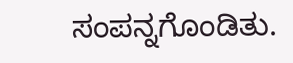ಸಂಪನ್ನಗೊಂಡಿತು.